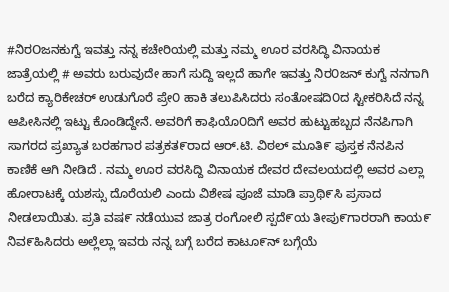#ನಿರOಜನಕುಗ್ವೆ ಇವತ್ತು ನನ್ನ ಕಚೇರಿಯಲ್ಲಿ ಮತ್ತು ನಮ್ಮ ಊರ ವರಸಿದ್ಧಿ ವಿನಾಯಕ ಜಾತ್ರೆಯಲ್ಲಿ # ಅವರು ಬರುವುದೇ ಹಾಗೆ ಸುದ್ದಿ ಇಲ್ಲದೆ ಹಾಗೇ ಇವತ್ತು ನಿರ೦ಜನ್ ಕುಗ್ವೆ ನನಗಾಗಿ ಬರೆದ ಕ್ಯಾರಿಕೇಚರ್ ಉಡುಗೊರೆ ಪ್ರೇ೦ ಹಾಕಿ ತಲುಪಿಸಿದರು ಸಂತೋಷದಿ೦ದ ಸ್ಟೀಕರಿಸಿದೆ ನನ್ನ ಆಪೀಸಿನಲ್ಲಿ ಇಟ್ಟು ಕೊಂಡಿದ್ದೇನೆ. ಅವರಿಗೆ ಕಾಫಿಯೊ೦ದಿಗೆ ಅವರ ಹುಟ್ಟುಹಬ್ಬದ ನೆನಪಿಗಾಗಿ ಸಾಗರದ ಪ್ರಖ್ಯಾತ ಬರಹಗಾರ ಪತ್ರಕತ೯ರಾದ ಆರ್.ಟಿ. ವಿಠಲ್ ಮೂತಿ೯ ಪುಸ್ತಕ ನೆನಪಿನ ಕಾಣಿಕೆ ಆಗಿ ನೀಡಿದೆ . ನಮ್ಮ ಊರ ವರಸಿದ್ದಿ ವಿನಾಯಕ ದೇವರ ದೇವಲಯದಲ್ಲಿ ಅವರ ಎಲ್ಲಾ ಹೋರಾಟಕ್ಕೆ ಯಶಸ್ಸು ದೊರೆಯಲಿ ಎಂದು ವಿಶೇಷ ಪೂಜೆ ಮಾಡಿ ಪ್ರಾಥಿ೯ಸಿ ಪ್ರಸಾದ ನೀಡಲಾಯಿತು. ಪ್ರತಿ ವಷ೯ ನಡೆಯುವ ಜಾತ್ರ ರಂಗೋಲಿ ಸ್ಪದೆ೯ಯ ತೀಪು೯ಗಾರರಾಗಿ ಕಾಯ೯ ನಿವ೯ಹಿಸಿದರು ಅಲ್ಲೆಲ್ಲಾ ಇವರು ನನ್ನ ಬಗ್ಗೆ ಬರೆದ ಕಾಟೂ೯ನ್ ಬಗ್ಗೆಯೆ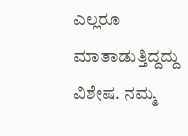ಎಲ್ಲರೂ ಮಾತಾಡುತ್ತಿದ್ದದ್ದು ವಿಶೇಷ. ನಮ್ಮ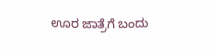ಊರ ಜಾತ್ರೆಗೆ ಬಂದು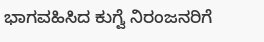ಭಾಗವಹಿಸಿದ ಕುಗ್ವೆ ನಿರಂಜನರಿಗೆ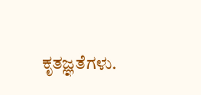ಕೃತಜ್ಞತೆಗಳು.